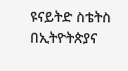ዩናይትድ ስቴትስ በኢትዮትጵያና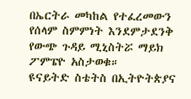በኤርትራ መካከል የተፈረመውን የሰላም ስምምነት እንደምታደንቅ የውጭ ጉዳይ ሚኒስትሯ ማይክ ፖምፔዮ አስታወቁ።
ዩናይትድ ስቴትስ በኢትዮትጵያና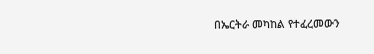በኤርትራ መካከል የተፈረመውን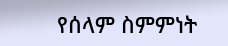የሰላም ስምምነት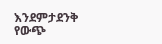እንደምታደንቅ የውጭ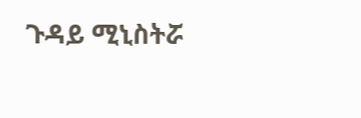ጉዳይ ሚኒስትሯ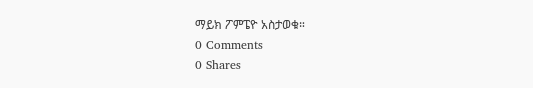ማይክ ፖምፔዮ አስታወቁ።
0 Comments
0 Shares